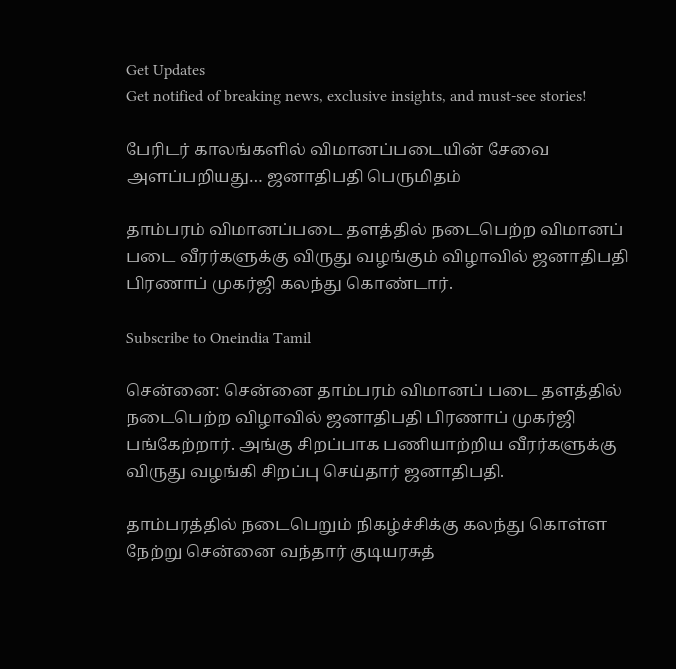Get Updates
Get notified of breaking news, exclusive insights, and must-see stories!

பேரிடர் காலங்களில் விமானப்படையின் சேவை அளப்பறியது… ஜனாதிபதி பெருமிதம்

தாம்பரம் விமானப்படை தளத்தில் நடைபெற்ற விமானப் படை வீரர்களுக்கு விருது வழங்கும் விழாவில் ஜனாதிபதி பிரணாப் முகர்ஜி கலந்து கொண்டார்.

Subscribe to Oneindia Tamil

சென்னை: சென்னை தாம்பரம் விமானப் படை தளத்தில் நடைபெற்ற விழாவில் ஜனாதிபதி பிரணாப் முகர்ஜி பங்கேற்றார். அங்கு சிறப்பாக பணியாற்றிய வீரர்களுக்கு விருது வழங்கி சிறப்பு செய்தார் ஜனாதிபதி.

தாம்பரத்தில் நடைபெறும் நிகழ்ச்சிக்கு கலந்து கொள்ள நேற்று சென்னை வந்தார் குடியரசுத்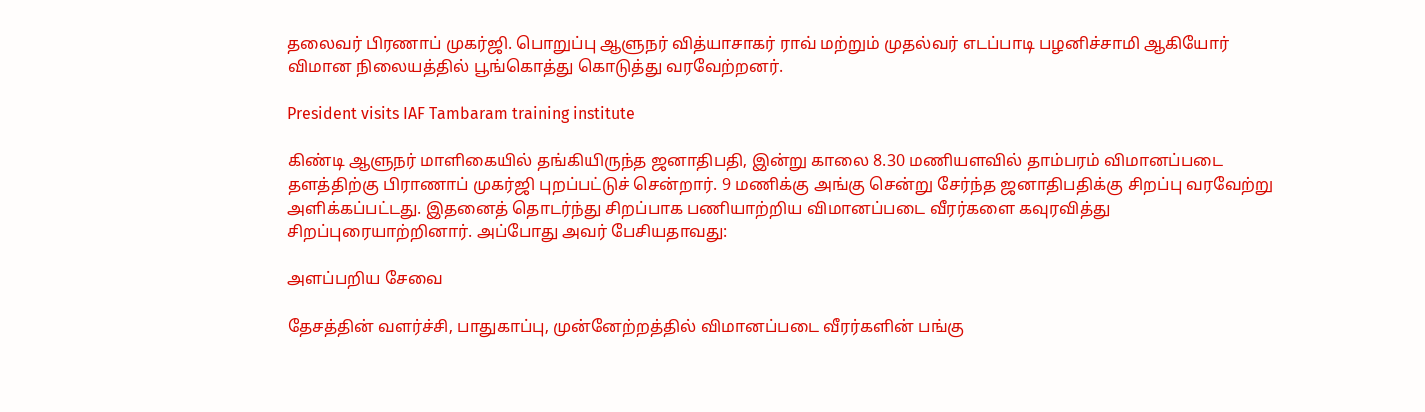தலைவர் பிரணாப் முகர்ஜி. பொறுப்பு ஆளுநர் வித்யாசாகர் ராவ் மற்றும் முதல்வர் எடப்பாடி பழனிச்சாமி ஆகியோர் விமான நிலையத்தில் பூங்கொத்து கொடுத்து வரவேற்றனர்.

President visits IAF Tambaram training institute

கிண்டி ஆளுநர் மாளிகையில் தங்கியிருந்த ஜனாதிபதி, இன்று காலை 8.30 மணியளவில் தாம்பரம் விமானப்படை தளத்திற்கு பிராணாப் முகர்ஜி புறப்பட்டுச் சென்றார். 9 மணிக்கு அங்கு சென்று சேர்ந்த ஜனாதிபதிக்கு சிறப்பு வரவேற்று அளிக்கப்பட்டது. இதனைத் தொடர்ந்து சிறப்பாக பணியாற்றிய விமானப்படை வீரர்களை கவுரவித்து சிறப்புரையாற்றினார். அப்போது அவர் பேசியதாவது:

அளப்பறிய சேவை

தேசத்தின் வளர்ச்சி, பாதுகாப்பு, முன்னேற்றத்தில் விமானப்படை வீரர்களின் பங்கு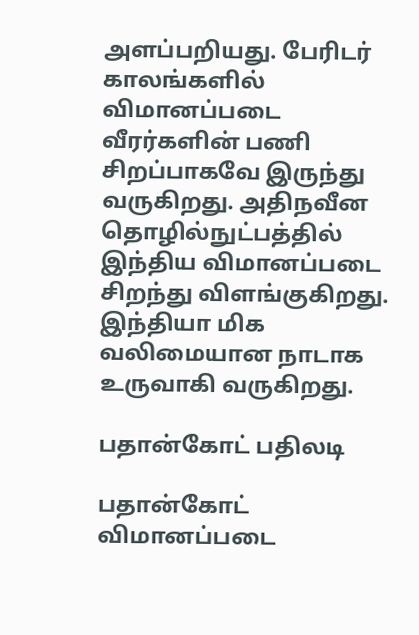அளப்பறியது. பேரிடர் காலங்களில் விமானப்படை வீரர்களின் பணி சிறப்பாகவே இருந்து வருகிறது. அதிநவீன தொழில்நுட்பத்தில் இந்திய விமானப்படை சிறந்து விளங்குகிறது. இந்தியா மிக வலிமையான நாடாக உருவாகி வருகிறது.

பதான்கோட் பதிலடி

பதான்கோட் விமானப்படை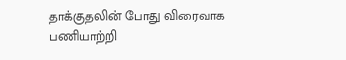தாக்குதலின் போது விரைவாக பணியாற்றி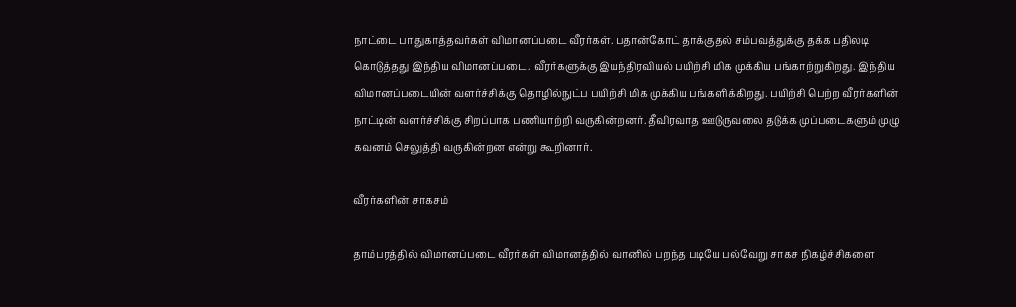நாட்டை பாதுகாத்தவர்கள் விமானப்படை வீரர்கள். பதான்கோட் தாக்குதல் சம்பவத்துக்கு தக்க பதிலடி கொடுத்தது இந்திய விமானப்படை. வீரர்களுக்கு இயந்திரவியல் பயிற்சி மிக முக்கிய பங்காற்றுகிறது. இந்திய விமானப்படையின் வளர்ச்சிக்கு தொழில்நுட்ப பயிற்சி மிக முக்கிய பங்களிக்கிறது. பயிற்சி பெற்ற வீரர்களின் நாட்டின் வளர்ச்சிக்கு சிறப்பாக பணியாற்றி வருகின்றனர். தீவிரவாத ஊடுருவலை தடுக்க முப்படைகளும் முழு கவனம் செலுத்தி வருகின்றன என்று கூறினார்.

வீரர்களின் சாகசம்

தாம்பரத்தில் விமானப்படை வீரர்கள் விமானத்தில் வானில் பறந்த படியே பல்வேறு சாகச நிகழ்ச்சிகளை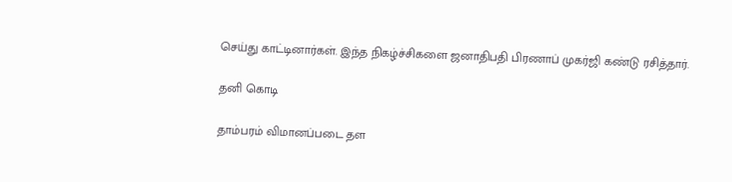செய்து காட்டினார்கள். இந்த நிகழ்ச்சிகளை ஜனாதிபதி பிரணாப் முகர்ஜி கண்டு ரசித்தார்.

தனி கொடி

தாம்பரம் விமானப்படை தள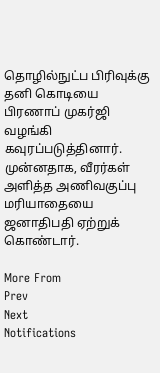தொழில்நுட்ப பிரிவுக்கு தனி கொடியை பிரணாப் முகர்ஜி வழங்கி கவுரப்படுத்தினார். முன்னதாக, வீரர்கள் அளித்த அணிவகுப்பு மரியாதையை ஜனாதிபதி ஏற்றுக் கொண்டார்.

More From
Prev
Next
Notifications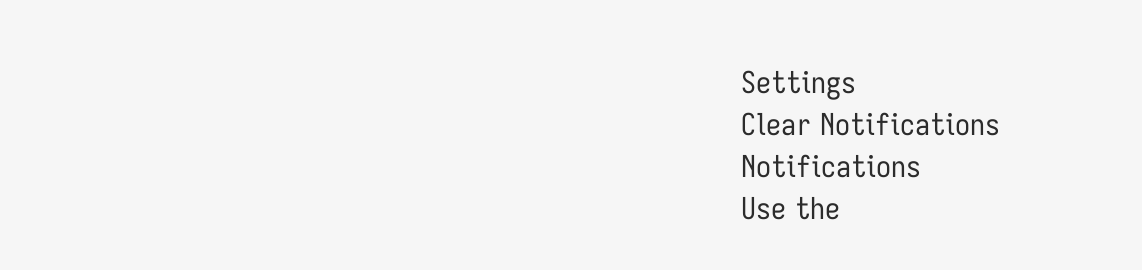Settings
Clear Notifications
Notifications
Use the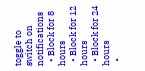toggle to switch on notifications
  • Block for 8 hours
  • Block for 12 hours
  • Block for 24 hours
  •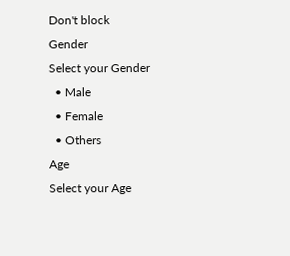Don't block
Gender
Select your Gender
  • Male
  • Female
  • Others
Age
Select your Age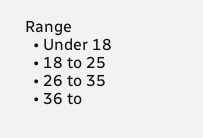Range
  • Under 18
  • 18 to 25
  • 26 to 35
  • 36 to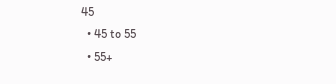45
  • 45 to 55
  • 55+